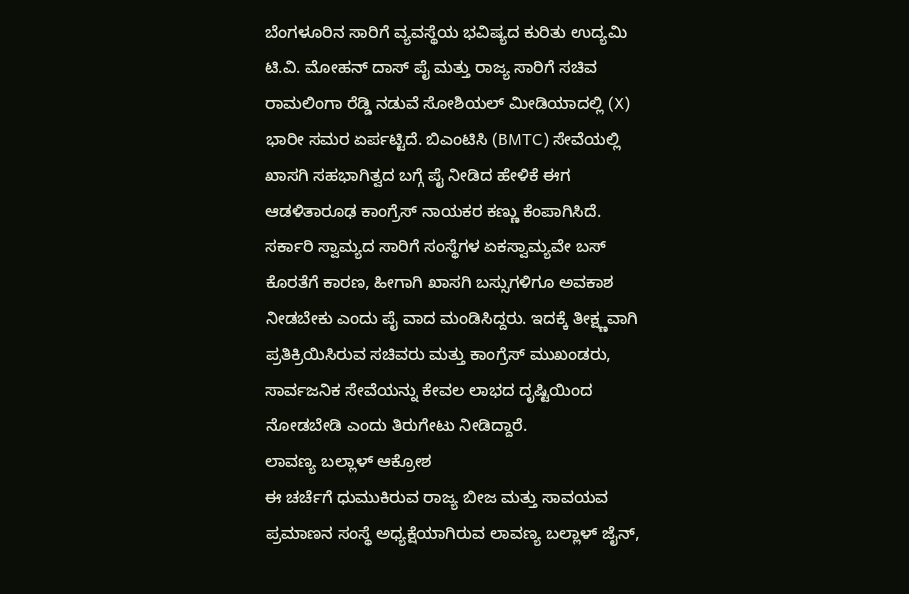ಬೆಂಗಳೂರಿನ ಸಾರಿಗೆ ವ್ಯವಸ್ಥೆಯ ಭವಿಷ್ಯದ ಕುರಿತು ಉದ್ಯಮಿ ಟಿ.ವಿ. ಮೋಹನ್ ದಾಸ್ ಪೈ ಮತ್ತು ರಾಜ್ಯ ಸಾರಿಗೆ ಸಚಿವ ರಾಮಲಿಂಗಾ ರೆಡ್ಡಿ ನಡುವೆ ಸೋಶಿಯಲ್ ಮೀಡಿಯಾದಲ್ಲಿ (X) ಭಾರೀ ಸಮರ ಏರ್ಪಟ್ಟಿದೆ. ಬಿಎಂಟಿಸಿ (BMTC) ಸೇವೆಯಲ್ಲಿ ಖಾಸಗಿ ಸಹಭಾಗಿತ್ವದ ಬಗ್ಗೆ ಪೈ ನೀಡಿದ ಹೇಳಿಕೆ ಈಗ ಆಡಳಿತಾರೂಢ ಕಾಂಗ್ರೆಸ್ ನಾಯಕರ ಕಣ್ಣು ಕೆಂಪಾಗಿಸಿದೆ. ಸರ್ಕಾರಿ ಸ್ವಾಮ್ಯದ ಸಾರಿಗೆ ಸಂಸ್ಥೆಗಳ ಏಕಸ್ವಾಮ್ಯವೇ ಬಸ್ ಕೊರತೆಗೆ ಕಾರಣ, ಹೀಗಾಗಿ ಖಾಸಗಿ ಬಸ್ಸುಗಳಿಗೂ ಅವಕಾಶ ನೀಡಬೇಕು ಎಂದು ಪೈ ವಾದ ಮಂಡಿಸಿದ್ದರು. ಇದಕ್ಕೆ ತೀಕ್ಷ್ಣವಾಗಿ ಪ್ರತಿಕ್ರಿಯಿಸಿರುವ ಸಚಿವರು ಮತ್ತು ಕಾಂಗ್ರೆಸ್ ಮುಖಂಡರು, ಸಾರ್ವಜನಿಕ ಸೇವೆಯನ್ನು ಕೇವಲ ಲಾಭದ ದೃಷ್ಟಿಯಿಂದ ನೋಡಬೇಡಿ ಎಂದು ತಿರುಗೇಟು ನೀಡಿದ್ದಾರೆ.
ಲಾವಣ್ಯ ಬಲ್ಲಾಳ್ ಆಕ್ರೋಶ
ಈ ಚರ್ಚೆಗೆ ಧುಮುಕಿರುವ ರಾಜ್ಯ ಬೀಜ ಮತ್ತು ಸಾವಯವ ಪ್ರಮಾಣನ ಸಂಸ್ಥೆ ಅಧ್ಯಕ್ಷೆಯಾಗಿರುವ ಲಾವಣ್ಯ ಬಲ್ಲಾಳ್ ಜೈನ್,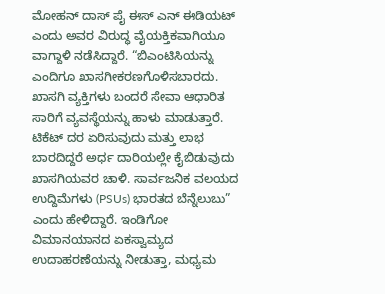ಮೋಹನ್ ದಾಸ್ ಪೈ ಈಸ್ ಎನ್ ಈಡಿಯಟ್ ಎಂದು ಅವರ ವಿರುದ್ಧ ವೈಯಕ್ತಿಕವಾಗಿಯೂ ವಾಗ್ದಾಳಿ ನಡೆಸಿದ್ದಾರೆ. “ಬಿಎಂಟಿಸಿಯನ್ನು ಎಂದಿಗೂ ಖಾಸಗೀಕರಣಗೊಳಿಸಬಾರದು. ಖಾಸಗಿ ವ್ಯಕ್ತಿಗಳು ಬಂದರೆ ಸೇವಾ ಆಧಾರಿತ ಸಾರಿಗೆ ವ್ಯವಸ್ಥೆಯನ್ನು ಹಾಳು ಮಾಡುತ್ತಾರೆ. ಟಿಕೆಟ್ ದರ ಏರಿಸುವುದು ಮತ್ತು ಲಾಭ ಬಾರದಿದ್ದರೆ ಅರ್ಧ ದಾರಿಯಲ್ಲೇ ಕೈಬಿಡುವುದು ಖಾಸಗಿಯವರ ಚಾಳಿ. ಸಾರ್ವಜನಿಕ ವಲಯದ ಉದ್ದಿಮೆಗಳು (PSUs) ಭಾರತದ ಬೆನ್ನೆಲುಬು” ಎಂದು ಹೇಳಿದ್ದಾರೆ. ಇಂಡಿಗೋ ವಿಮಾನಯಾನದ ಏಕಸ್ವಾಮ್ಯದ ಉದಾಹರಣೆಯನ್ನು ನೀಡುತ್ತಾ, ಮಧ್ಯಮ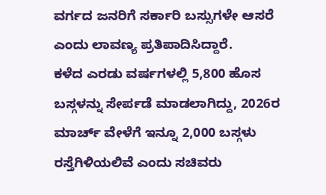ವರ್ಗದ ಜನರಿಗೆ ಸರ್ಕಾರಿ ಬಸ್ಸುಗಳೇ ಆಸರೆ ಎಂದು ಲಾವಣ್ಯ ಪ್ರತಿಪಾದಿಸಿದ್ದಾರೆ.
ಕಳೆದ ಎರಡು ವರ್ಷಗಳಲ್ಲಿ 5,800 ಹೊಸ ಬಸ್ಗಳನ್ನು ಸೇರ್ಪಡೆ ಮಾಡಲಾಗಿದ್ದು, 2026ರ ಮಾರ್ಚ್ ವೇಳೆಗೆ ಇನ್ನೂ 2,000 ಬಸ್ಗಳು ರಸ್ತೆಗಿಳಿಯಲಿವೆ ಎಂದು ಸಚಿವರು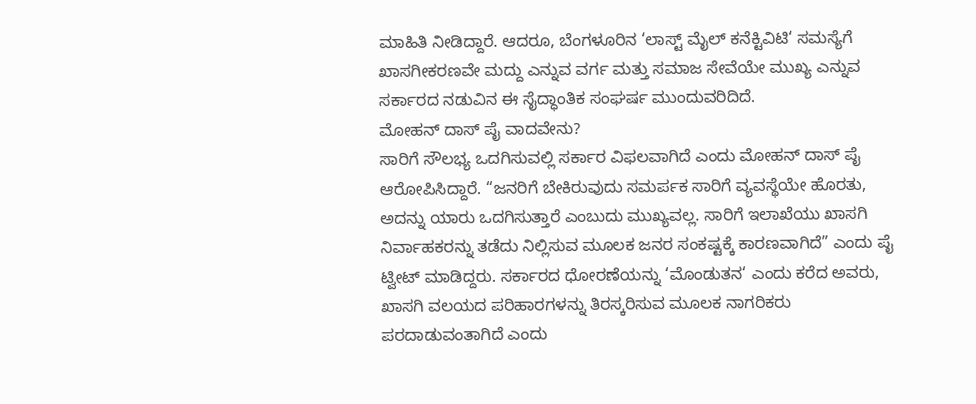ಮಾಹಿತಿ ನೀಡಿದ್ದಾರೆ. ಆದರೂ, ಬೆಂಗಳೂರಿನ ‘ಲಾಸ್ಟ್ ಮೈಲ್ ಕನೆಕ್ಟಿವಿಟಿ‘ ಸಮಸ್ಯೆಗೆ ಖಾಸಗೀಕರಣವೇ ಮದ್ದು ಎನ್ನುವ ವರ್ಗ ಮತ್ತು ಸಮಾಜ ಸೇವೆಯೇ ಮುಖ್ಯ ಎನ್ನುವ ಸರ್ಕಾರದ ನಡುವಿನ ಈ ಸೈದ್ಧಾಂತಿಕ ಸಂಘರ್ಷ ಮುಂದುವರಿದಿದೆ.
ಮೋಹನ್ ದಾಸ್ ಪೈ ವಾದವೇನು?
ಸಾರಿಗೆ ಸೌಲಭ್ಯ ಒದಗಿಸುವಲ್ಲಿ ಸರ್ಕಾರ ವಿಫಲವಾಗಿದೆ ಎಂದು ಮೋಹನ್ ದಾಸ್ ಪೈ ಆರೋಪಿಸಿದ್ದಾರೆ. “ಜನರಿಗೆ ಬೇಕಿರುವುದು ಸಮರ್ಪಕ ಸಾರಿಗೆ ವ್ಯವಸ್ಥೆಯೇ ಹೊರತು, ಅದನ್ನು ಯಾರು ಒದಗಿಸುತ್ತಾರೆ ಎಂಬುದು ಮುಖ್ಯವಲ್ಲ. ಸಾರಿಗೆ ಇಲಾಖೆಯು ಖಾಸಗಿ ನಿರ್ವಾಹಕರನ್ನು ತಡೆದು ನಿಲ್ಲಿಸುವ ಮೂಲಕ ಜನರ ಸಂಕಷ್ಟಕ್ಕೆ ಕಾರಣವಾಗಿದೆ” ಎಂದು ಪೈ ಟ್ವೀಟ್ ಮಾಡಿದ್ದರು. ಸರ್ಕಾರದ ಧೋರಣೆಯನ್ನು ‘ಮೊಂಡುತನ‘ ಎಂದು ಕರೆದ ಅವರು, ಖಾಸಗಿ ವಲಯದ ಪರಿಹಾರಗಳನ್ನು ತಿರಸ್ಕರಿಸುವ ಮೂಲಕ ನಾಗರಿಕರು ಪರದಾಡುವಂತಾಗಿದೆ ಎಂದು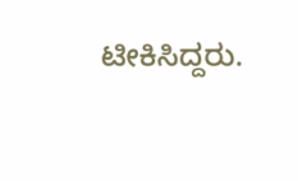ಟೀಕಿಸಿದ್ದರು.